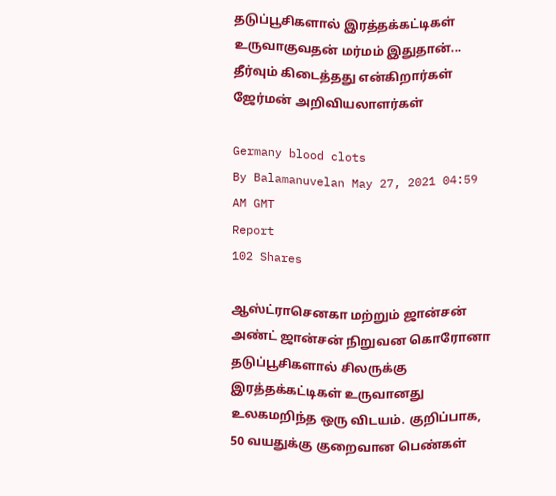தடுப்பூசிகளால் இரத்தக்கட்டிகள் உருவாகுவதன் மர்மம் இதுதான்... தீர்வும் கிடைத்தது என்கிறார்கள் ஜேர்மன் அறிவியலாளர்கள்

Germany blood clots
By Balamanuvelan May 27, 2021 04:59 AM GMT
Report
102 Shares

ஆஸ்ட்ராசெனகா மற்றும் ஜான்சன் அண்ட் ஜான்சன் நிறுவன கொரோனா தடுப்பூசிகளால் சிலருக்கு இரத்தக்கட்டிகள் உருவானது உலகமறிந்த ஒரு விடயம். குறிப்பாக, 50 வயதுக்கு குறைவான பெண்கள்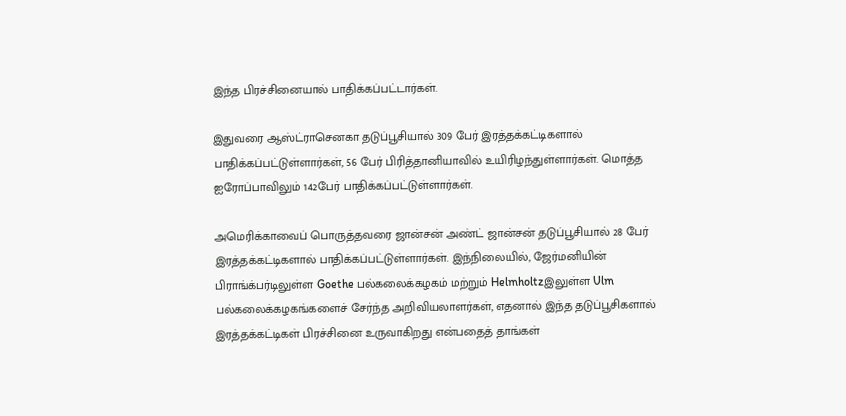இந்த பிரச்சினையால் பாதிக்கப்பட்டார்கள்.

இதுவரை ஆஸ்ட்ராசெனகா தடுப்பூசியால் 309 பேர் இரத்தக்கட்டிகளால் பாதிக்கப்பட்டுள்ளார்கள், 56 பேர் பிரித்தானியாவில் உயிரிழந்துள்ளார்கள். மொத்த ஐரோப்பாவிலும் 142பேர் பாதிக்கப்பட்டுள்ளார்கள்.

அமெரிக்காவைப் பொருத்தவரை ஜான்சன் அண்ட் ஜான்சன் தடுப்பூசியால் 28 பேர் இரத்தக்கட்டிகளால் பாதிக்கப்பட்டுள்ளார்கள். இந்நிலையில், ஜேர்மனியின் பிராங்க்பர்டிலுள்ள Goethe பல்கலைக்கழகம் மற்றும் Helmholtzஇலுள்ள Ulm பல்கலைக்கழகங்களைச் சேர்ந்த அறிவியலாளர்கள், எதனால் இந்த தடுப்பூசிகளால் இரத்தக்கட்டிகள் பிரச்சினை உருவாகிறது என்பதைத் தாங்கள்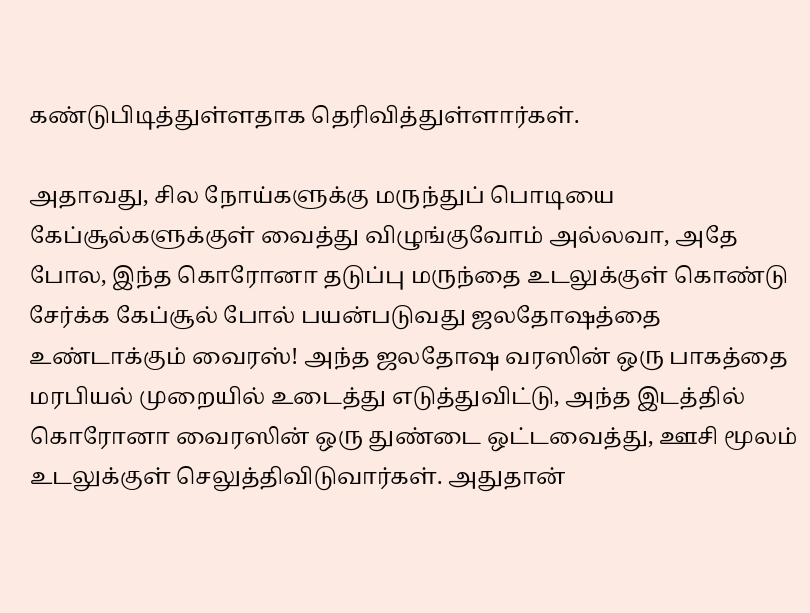கண்டுபிடித்துள்ளதாக தெரிவித்துள்ளார்கள்.

அதாவது, சில நோய்களுக்கு மருந்துப் பொடியை கேப்சூல்களுக்குள் வைத்து விழுங்குவோம் அல்லவா, அதே போல, இந்த கொரோனா தடுப்பு மருந்தை உடலுக்குள் கொண்டு சேர்க்க கேப்சூல் போல் பயன்படுவது ஜலதோஷத்தை உண்டாக்கும் வைரஸ்! அந்த ஜலதோஷ வரஸின் ஒரு பாகத்தை மரபியல் முறையில் உடைத்து எடுத்துவிட்டு, அந்த இடத்தில் கொரோனா வைரஸின் ஒரு துண்டை ஒட்டவைத்து, ஊசி மூலம் உடலுக்குள் செலுத்திவிடுவார்கள். அதுதான்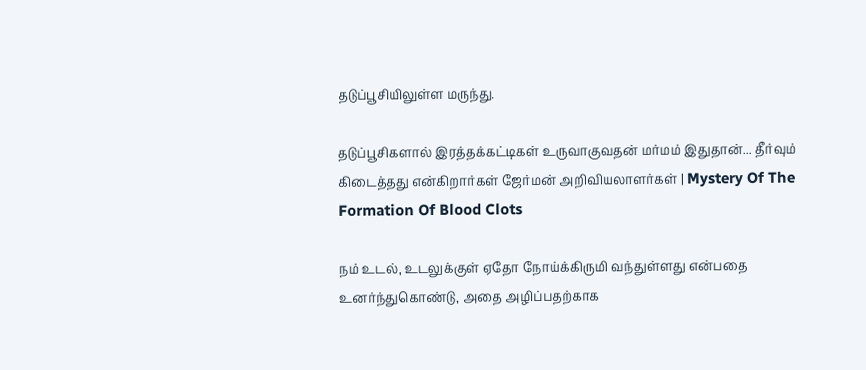தடுப்பூசியிலுள்ள மருந்து.

தடுப்பூசிகளால் இரத்தக்கட்டிகள் உருவாகுவதன் மர்மம் இதுதான்... தீர்வும் கிடைத்தது என்கிறார்கள் ஜேர்மன் அறிவியலாளர்கள் | Mystery Of The Formation Of Blood Clots

நம் உடல், உடலுக்குள் ஏதோ நோய்க்கிருமி வந்துள்ளது என்பதை உனர்ந்துகொண்டு, அதை அழிப்பதற்காக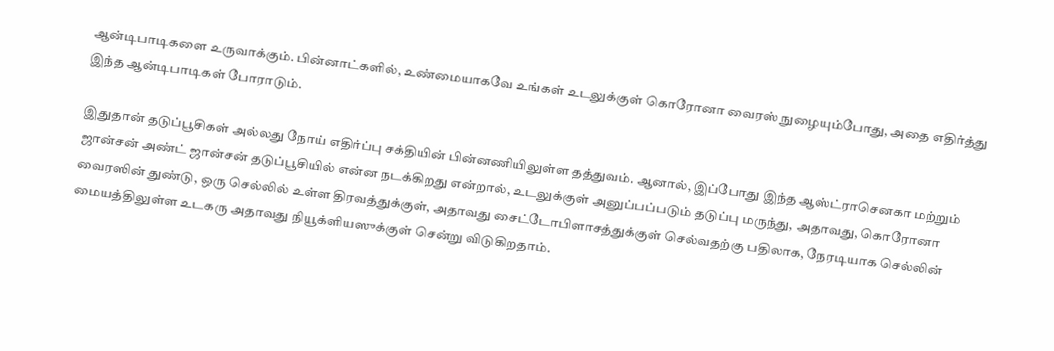ஆன்டிபாடிகளை உருவாக்கும். பின்னாட்களில், உண்மையாகவே உங்கள் உடலுக்குள் கொரோனா வைரஸ் நுழையும்போது, அதை எதிர்த்து இந்த ஆன்டிபாடிகள் போராடும்.

இதுதான் தடுப்பூசிகள் அல்லது நோய் எதிர்ப்பு சக்தியின் பின்னணியிலுள்ள தத்துவம். ஆனால், இப்போது இந்த ஆஸ்ட்ராசெனகா மற்றும் ஜான்சன் அண்ட் ஜான்சன் தடுப்பூசியில் என்ன நடக்கிறது என்றால், உடலுக்குள் அனுப்பப்படும் தடுப்பு மருந்து, அதாவது, கொரோனா வைரஸின் துண்டு, ஒரு செல்லில் உள்ள திரவத்துக்குள், அதாவது சைட்டோபிளாசத்துக்குள் செல்வதற்கு பதிலாக, நேரடியாக செல்லின் மையத்திலுள்ள உடகரு அதாவது நியூக்ளியஸுக்குள் சென்று விடுகிறதாம்.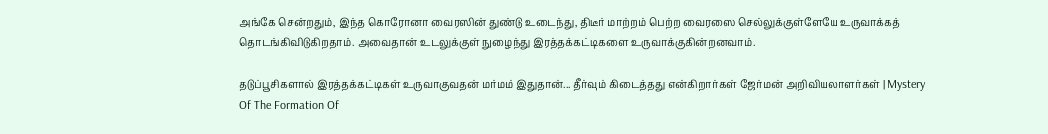அங்கே சென்றதும், இந்த கொரோனா வைரஸின் துண்டு உடைந்து, திடீர் மாற்றம் பெற்ற வைரஸை செல்லுக்குள்ளேயே உருவாக்கத் தொடங்கிவிடுகிறதாம். அவைதான் உடலுக்குள் நுழைந்து இரத்தக்கட்டிகளை உருவாக்குகின்றனவாம்.

தடுப்பூசிகளால் இரத்தக்கட்டிகள் உருவாகுவதன் மர்மம் இதுதான்... தீர்வும் கிடைத்தது என்கிறார்கள் ஜேர்மன் அறிவியலாளர்கள் | Mystery Of The Formation Of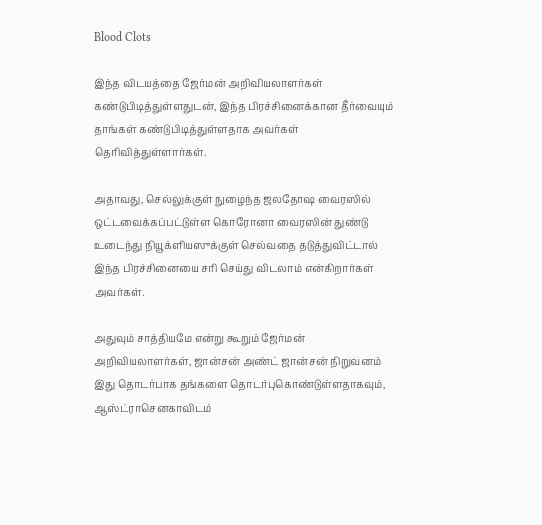Blood Clots

இந்த விடயத்தை ஜேர்மன் அறிவியலாளர்கள் கண்டுபிடித்துள்ளதுடன், இந்த பிரச்சினைக்கான தீர்வையும் தாங்கள் கண்டுபிடித்துள்ளதாக அவர்கள் தெரிவித்துள்ளார்கள்.

அதாவது, செல்லுக்குள் நுழைந்த ஜலதோஷ வைரஸில் ஒட்டவைக்கப்பட்டுள்ள கொரோனா வைரஸின் துண்டு உடைந்து நியூக்ளியஸுக்குள் செல்வதை தடுத்துவிட்டால் இந்த பிரச்சினையை சரி செய்து விடலாம் என்கிறார்கள் அவர்கள்.

அதுவும் சாத்தியமே என்று கூறும் ஜேர்மன் அறிவியலாளர்கள், ஜான்சன் அண்ட் ஜான்சன் நிறுவனம் இது தொடர்பாக தங்களை தொடர்புகொண்டுள்ளதாகவும், ஆஸ்ட்ராசெனகாவிடம்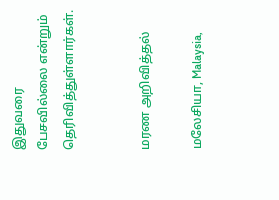இதுவரை பேசவில்லை என்றும் தெரிவித்துள்ளார்கள்.


மரண அறிவித்தல்

மலேசியா, Malaysia,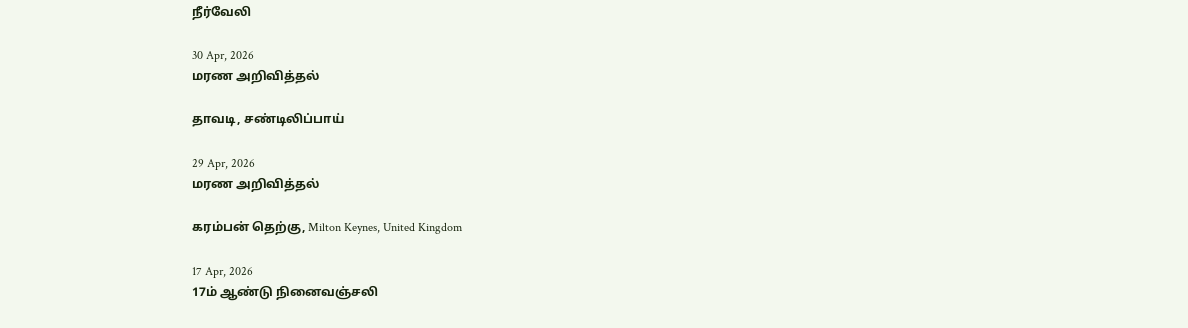நீர்வேலி

30 Apr, 2026
மரண அறிவித்தல்

தாவடி, சண்டிலிப்பாய்

29 Apr, 2026
மரண அறிவித்தல்

கரம்பன் தெற்கு, Milton Keynes, United Kingdom

17 Apr, 2026
17ம் ஆண்டு நினைவஞ்சலி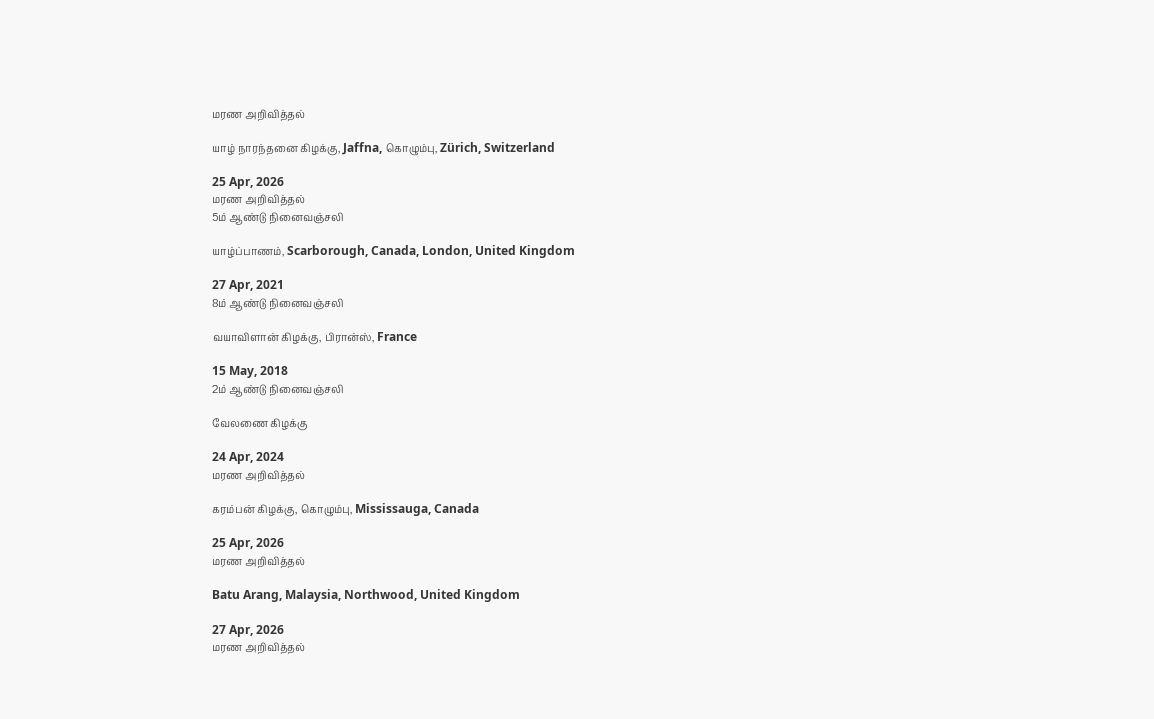மரண அறிவித்தல்

யாழ் நாரந்தனை கிழக்கு, Jaffna, கொழும்பு, Zürich, Switzerland

25 Apr, 2026
மரண அறிவித்தல்
5ம் ஆண்டு நினைவஞ்சலி

யாழ்ப்பாணம், Scarborough, Canada, London, United Kingdom

27 Apr, 2021
8ம் ஆண்டு நினைவஞ்சலி

வயாவிளான் கிழக்கு, பிரான்ஸ், France

15 May, 2018
2ம் ஆண்டு நினைவஞ்சலி

வேலணை கிழக்கு

24 Apr, 2024
மரண அறிவித்தல்

கரம்பன் கிழக்கு, கொழும்பு, Mississauga, Canada

25 Apr, 2026
மரண அறிவித்தல்

Batu Arang, Malaysia, Northwood, United Kingdom

27 Apr, 2026
மரண அறிவித்தல்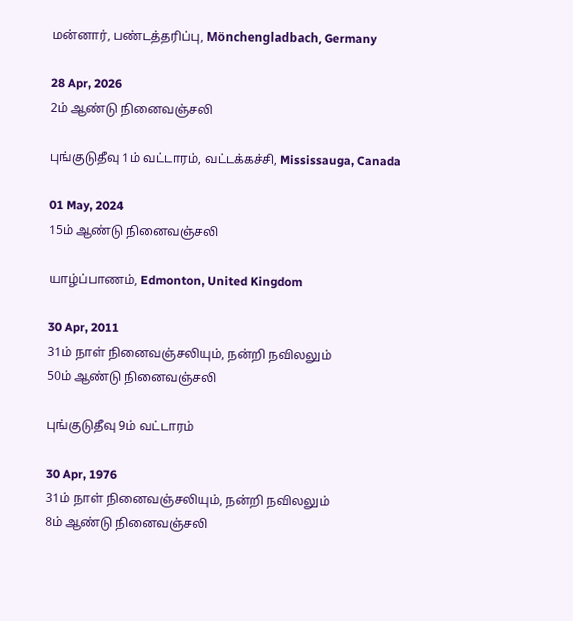மன்னார், பண்டத்தரிப்பு, Mönchengladbach, Germany

28 Apr, 2026
2ம் ஆண்டு நினைவஞ்சலி

புங்குடுதீவு 1ம் வட்டாரம், வட்டக்கச்சி, Mississauga, Canada

01 May, 2024
15ம் ஆண்டு நினைவஞ்சலி

யாழ்ப்பாணம், Edmonton, United Kingdom

30 Apr, 2011
31ம் நாள் நினைவஞ்சலியும், நன்றி நவிலலும்
50ம் ஆண்டு நினைவஞ்சலி

புங்குடுதீவு 9ம் வட்டாரம்

30 Apr, 1976
31ம் நாள் நினைவஞ்சலியும், நன்றி நவிலலும்
8ம் ஆண்டு நினைவஞ்சலி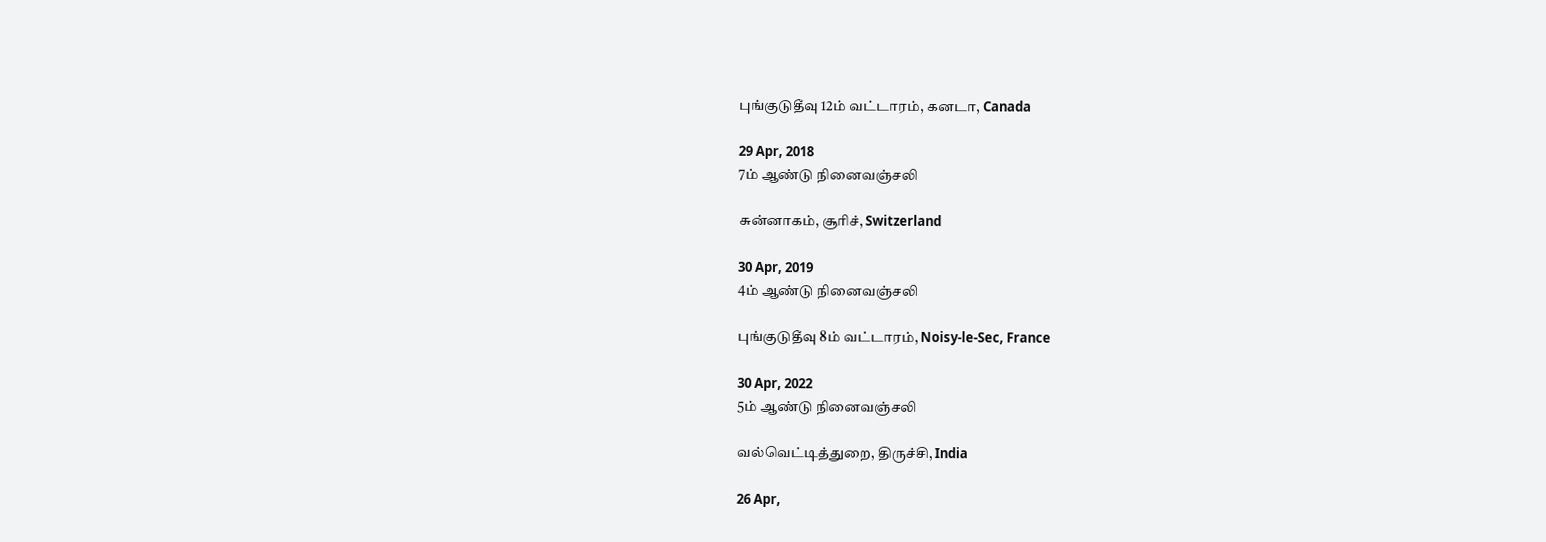புங்குடுதீவு 12ம் வட்டாரம், கனடா, Canada

29 Apr, 2018
7ம் ஆண்டு நினைவஞ்சலி

சுன்னாகம், சூரிச், Switzerland

30 Apr, 2019
4ம் ஆண்டு நினைவஞ்சலி

புங்குடுதீவு 8ம் வட்டாரம், Noisy-le-Sec, France

30 Apr, 2022
5ம் ஆண்டு நினைவஞ்சலி

வல்வெட்டித்துறை, திருச்சி, India

26 Apr,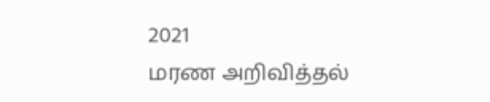2021
மரண அறிவித்தல்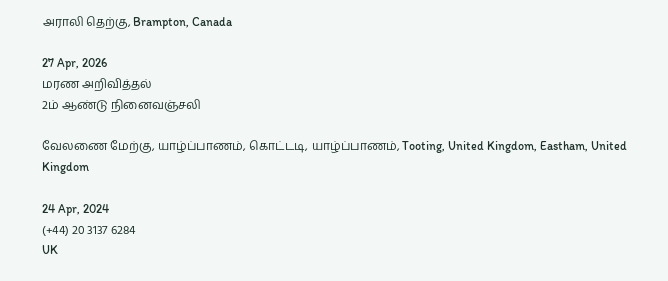அராலி தெற்கு, Brampton, Canada

27 Apr, 2026
மரண அறிவித்தல்
2ம் ஆண்டு நினைவஞ்சலி

வேலணை மேற்கு, யாழ்ப்பாணம், கொட்டடி, யாழ்ப்பாணம், Tooting, United Kingdom, Eastham, United Kingdom

24 Apr, 2024
(+44) 20 3137 6284
UK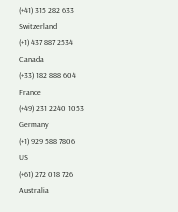(+41) 315 282 633
Switzerland
(+1) 437 887 2534
Canada
(+33) 182 888 604
France
(+49) 231 2240 1053
Germany
(+1) 929 588 7806
US
(+61) 272 018 726
Australia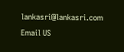lankasri@lankasri.com
Email US